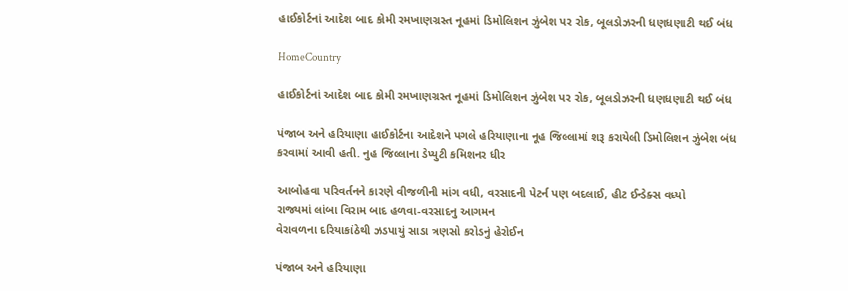હાઈકોર્ટનાં આદેશ બાદ કોમી રમખાણગ્રસ્ત નૂહમાં ડિમોલિશન ઝુંબેશ પર રોક, બૂલડોઝરની ધણધણાટી થઈ બંધ

HomeCountry

હાઈકોર્ટનાં આદેશ બાદ કોમી રમખાણગ્રસ્ત નૂહમાં ડિમોલિશન ઝુંબેશ પર રોક, બૂલડોઝરની ધણધણાટી થઈ બંધ

પંજાબ અને હરિયાણા હાઈકોર્ટના આદેશને પગલે હરિયાણાના નૂહ જિલ્લામાં શરૂ કરાયેલી ડિમોલિશન ઝુંબેશ બંધ કરવામાં આવી હતી. નુહ જિલ્લાના ડેપ્યુટી કમિશનર ધીર

આબોહવા પરિવર્તનને કારણે વીજળીની માંગ વધી, વરસાદની પેટર્ન પણ બદલાઈ, હીટ ઈન્ડેક્સ વધ્યો
રાજ્યમાં લાંબા વિરામ બાદ હળવા-વરસાદનુ આગમન
વેરાવળના દરિયાકાંઠેથી ઝડપાયું સાડા ત્રણસો કરોડનું હેરોઈન

પંજાબ અને હરિયાણા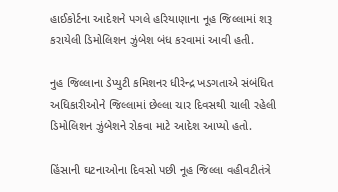હાઈકોર્ટના આદેશને પગલે હરિયાણાના નૂહ જિલ્લામાં શરૂ કરાયેલી ડિમોલિશન ઝુંબેશ બંધ કરવામાં આવી હતી.

નુહ જિલ્લાના ડેપ્યુટી કમિશનર ધીરેન્દ્ર ખડગતાએ સંબંધિત અધિકારીઓને જિલ્લામાં છેલ્લા ચાર દિવસથી ચાલી રહેલી ડિમોલિશન ઝુંબેશને રોકવા માટે આદેશ આપ્યો હતો.

હિંસાની ઘટનાઓના દિવસો પછી નૂહ જિલ્લા વહીવટીતંત્રે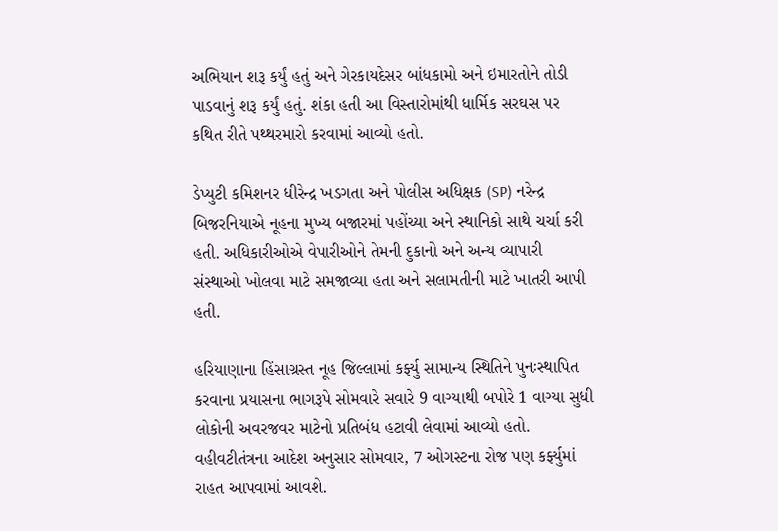અભિયાન શરૂ કર્યું હતું અને ગેરકાયદેસર બાંધકામો અને ઇમારતોને તોડી પાડવાનું શરૂ કર્યું હતું. શંકા હતી આ વિસ્તારોમાંથી ધાર્મિક સરઘસ પર કથિત રીતે પથ્થરમારો કરવામાં આવ્યો હતો.

ડેપ્યુટી કમિશનર ધીરેન્દ્ર ખડગતા અને પોલીસ અધિક્ષક (SP) નરેન્દ્ર બિજરનિયાએ નૂહના મુખ્ય બજારમાં પહોંચ્યા અને સ્થાનિકો સાથે ચર્ચા કરી હતી. અધિકારીઓએ વેપારીઓને તેમની દુકાનો અને અન્ય વ્યાપારી સંસ્થાઓ ખોલવા માટે સમજાવ્યા હતા અને સલામતીની માટે ખાતરી આપી હતી.

હરિયાણાના હિંસાગ્રસ્ત નૂહ જિલ્લામાં કર્ફ્યુ સામાન્ય સ્થિતિને પુનઃસ્થાપિત કરવાના પ્રયાસના ભાગરૂપે સોમવારે સવારે 9 વાગ્યાથી બપોરે 1 વાગ્યા સુધી લોકોની અવરજવર માટેનો પ્રતિબંધ હટાવી લેવામાં આવ્યો હતો. વહીવટીતંત્રના આદેશ અનુસાર સોમવાર, 7 ઓગસ્ટના રોજ પણ કર્ફ્યુમાં રાહત આપવામાં આવશે.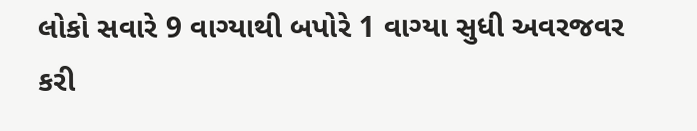લોકો સવારે 9 વાગ્યાથી બપોરે 1 વાગ્યા સુધી અવરજવર કરી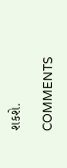શકશે.

COMMENTS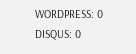WORDPRESS: 0
DISQUS: 0